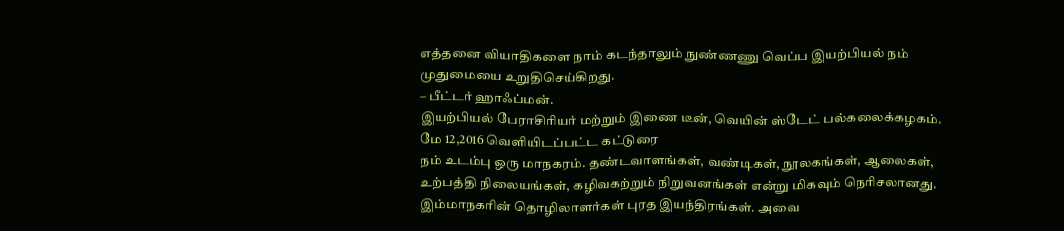எத்தனை வியாதிகளை நாம் கடந்தாலும் நுண்ணணு வெப்ப இயற்பியல் நம் முதுமையை உறுதிசெய்கிறது.
– பீட்டர் ஹாஃப்மன்.
இயற்பியல் பேராசிரியர் மற்றும் இணை டீன், வெயின் ஸ்டேட் பல்கலைக்கழகம்.
மே 12,2016 வெளியிடப்பட்ட கட்டுரை
நம் உடம்பு ஒரு மாநகரம். தண்டவாளங்கள், வண்டிகள், நூலகங்கள், ஆலைகள், உற்பத்தி நிலையங்கள், கழிவகற்றும் நிறுவனங்கள் என்று மிகவும் நெரிசலானது. இம்மாநகரின் தொழிலாளர்கள் புரத இயந்திரங்கள். அவை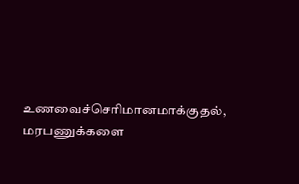உணவைச்செரிமானமாக்குதல், மரபணுக்களை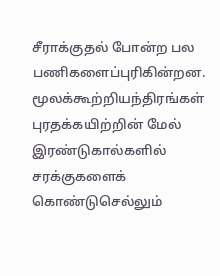சீராக்குதல் போன்ற பல பணிகளைப்புரிகின்றன. மூலக்கூற்றியந்திரங்கள் புரதக்கயிற்றின் மேல் இரண்டுகால்களில் சரக்குகளைக் கொண்டுசெல்லும்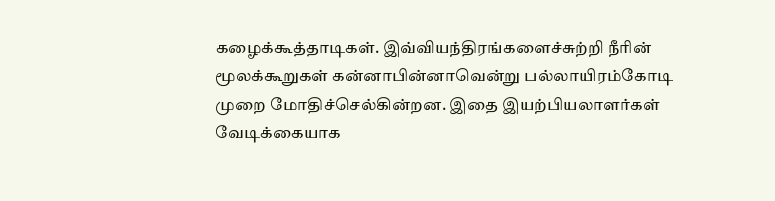கழைக்கூத்தாடிகள். இவ்வியந்திரங்களைச்சுற்றி நீரின் மூலக்கூறுகள் கன்னாபின்னாவென்று பல்லாயிரம்கோடி முறை மோதிச்செல்கின்றன. இதை இயற்பியலாளர்கள் வேடிக்கையாக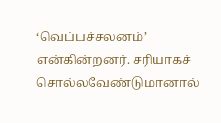‘வெப்பச்சலனம்’ என்கின்றனர். சரியாகச் சொல்லவேண்டுமானால்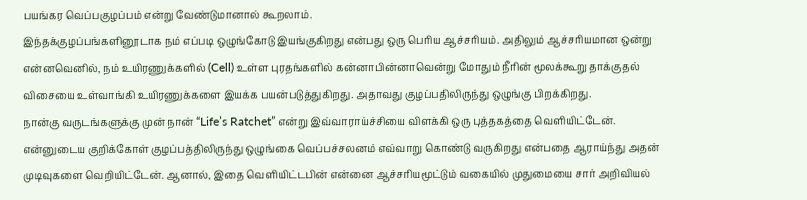பயங்கர வெப்பகுழப்பம் என்று வேண்டுமானால் கூறலாம்.
இந்தக்குழப்பங்களினூடாக நம் எப்படி ஒழுங்கோடு இயங்குகிறது என்பது ஒரு பெரிய ஆச்சரியம். அதிலும் ஆச்சரியமான ஒன்று என்னவெனில், நம் உயிரணுக்களில் (Cell) உள்ள புரதங்களில் கன்னாபின்னாவென்று மோதும் நீரின் மூலக்கூறு தாக்குதல் விசையை உள்வாங்கி உயிரணுக்களை இயக்க பயன்படுத்துகிறது. அதாவது குழப்பதிலிருந்து ஒழுங்கு பிறக்கிறது.
நான்கு வருடங்களுக்கு முன் நான் “Life’s Ratchet” என்று இவ்வாராய்ச்சியை விளக்கி ஒரு புத்தகத்தை வெளியிட்டேன். என்னுடைய குறிக்கோள் குழப்பத்திலிருந்து ஒழுங்கை வெப்பச்சலனம் எவ்வாறு கொண்டு வருகிறது என்பதை ஆராய்ந்து அதன் முடிவுகளை வெறியிட்டேன். ஆனால், இதை வெளியிட்டபின் என்னை ஆச்சரியமூட்டும் வகையில் முதுமையை சார் அறிவியல்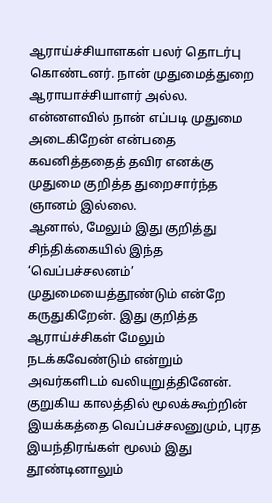ஆராய்ச்சியாளகள் பலர் தொடர்பு கொண்டனர். நான் முதுமைத்துறை ஆராயாச்சியாளர் அல்ல. என்னளவில் நான் எப்படி முதுமை அடைகிறேன் என்பதை கவனித்ததைத் தவிர எனக்கு முதுமை குறித்த துறைசார்ந்த ஞானம் இல்லை.
ஆனால், மேலும் இது குறித்து சிந்திக்கையில் இந்த ‘வெப்பச்சலனம்’ முதுமையைத்தூண்டும் என்றே கருதுகிறேன். இது குறித்த ஆராய்ச்சிகள் மேலும் நடக்கவேண்டும் என்றும் அவர்களிடம் வலியுறுத்தினேன். குறுகிய காலத்தில் மூலக்கூற்றின் இயக்கத்தை வெப்பச்சலனுமும், புரத இயந்திரங்கள் மூலம் இது தூண்டினாலும்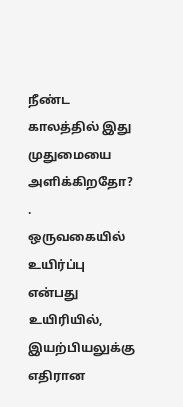நீண்ட காலத்தில் இது முதுமையை அளிக்கிறதோ? .
ஒருவகையில் உயிர்ப்பு என்பது உயிரியில், இயற்பியலுக்கு எதிரான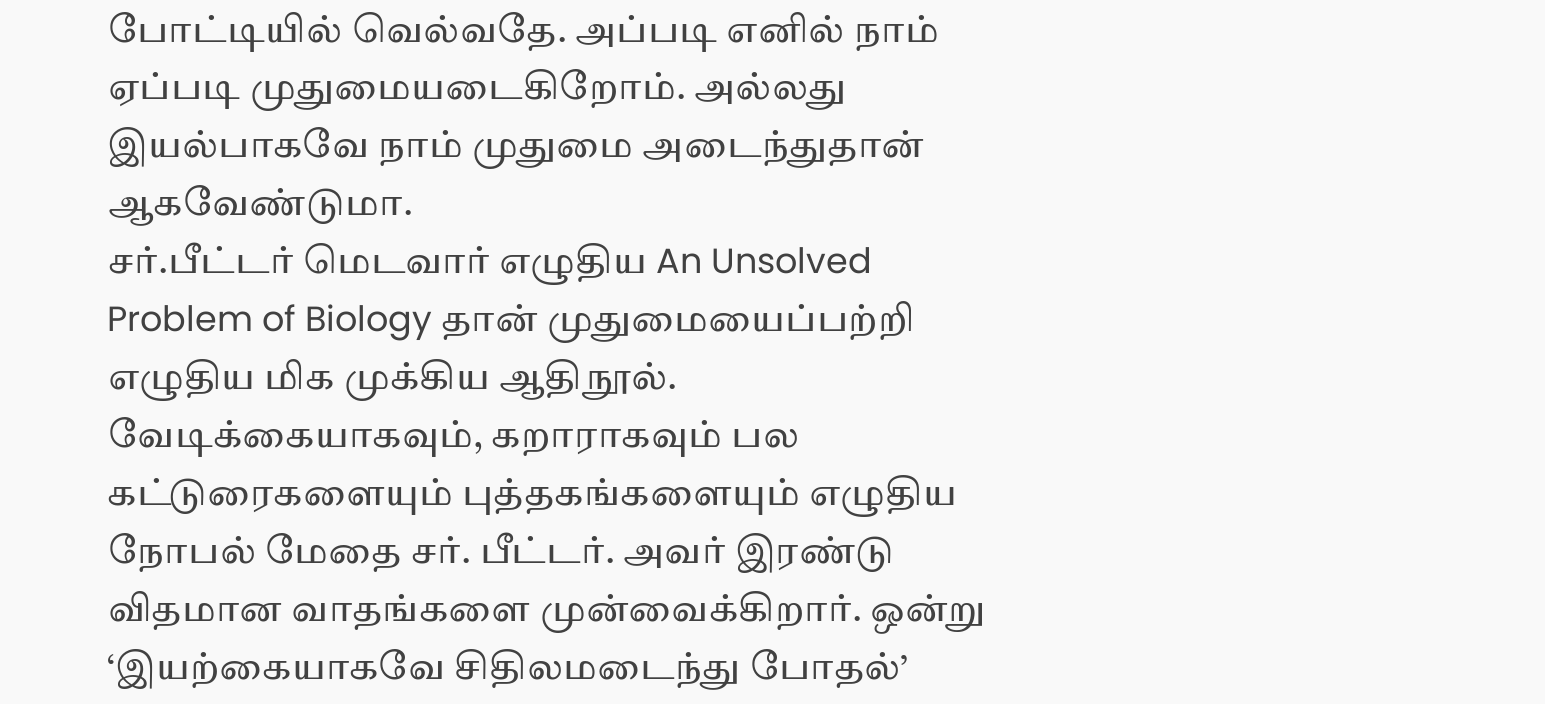போட்டியில் வெல்வதே. அப்படி எனில் நாம் ஏப்படி முதுமையடைகிறோம். அல்லது இயல்பாகவே நாம் முதுமை அடைந்துதான் ஆகவேண்டுமா.
சர்.பீட்டர் மெடவார் எழுதிய An Unsolved Problem of Biology தான் முதுமையைப்பற்றி எழுதிய மிக முக்கிய ஆதிநூல். வேடிக்கையாகவும், கறாராகவும் பல கட்டுரைகளையும் புத்தகங்களையும் எழுதிய நோபல் மேதை சர். பீட்டர். அவர் இரண்டு விதமான வாதங்களை முன்வைக்கிறார். ஒன்று ‘இயற்கையாகவே சிதிலமடைந்து போதல்’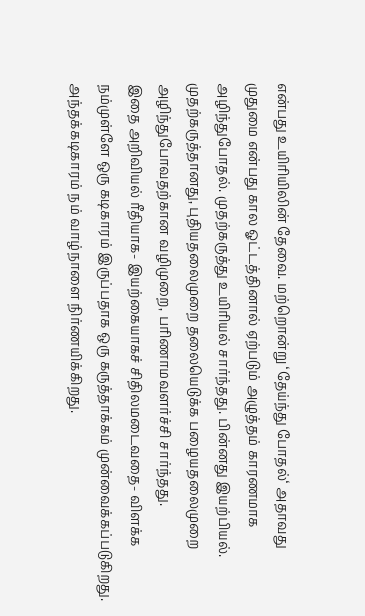என்பது உயிரியிலின் தேவை. மற்றொன்று ‘தேய்ந்து போதல்‘ அதாவது முதுமை என்பது கால ஓட்டத்தினால் ஏற்படும் அழுத்தம் காரணமாக அழிந்துபோதல். முதற்கருத்து உயிரியல் சார்ந்தது. பின்னது இயற்பியல். முதற்கருத்தானது, புதியதலைமுறை தலையெடுக்க பழையதலைமுறை அழிந்துபோவதற்கான வழிமுறை, பரிணாமவளர்ச்சி சார்ந்தது.
இதை அறிவியல் ரீதியாக- இயற்கையாகச் சிதிலமடைவதை- விளக்க நம்முள்ளே ஒரு கடிகாரம் இருப்பதாக ஒரு கருத்தாக்கம் முன்வைக்கப்படுகிறது. அந்தக்கடிகாரம் நம் வாழ்நாளை நிர்ணயிக்கிறது.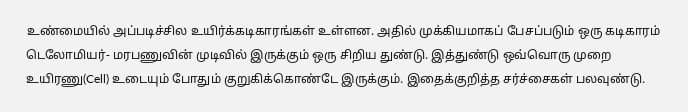உண்மையில் அப்படிச்சில உயிர்க்கடிகாரங்கள் உள்ளன. அதில் முக்கியமாகப் பேசப்படும் ஒரு கடிகாரம் டெலோமியர்- மரபணுவின் முடிவில் இருக்கும் ஒரு சிறிய துண்டு. இத்துண்டு ஒவ்வொரு முறை உயிரணு(Cell) உடையும் போதும் குறுகிக்கொண்டே இருக்கும். இதைக்குறித்த சர்ச்சைகள் பலவுண்டு.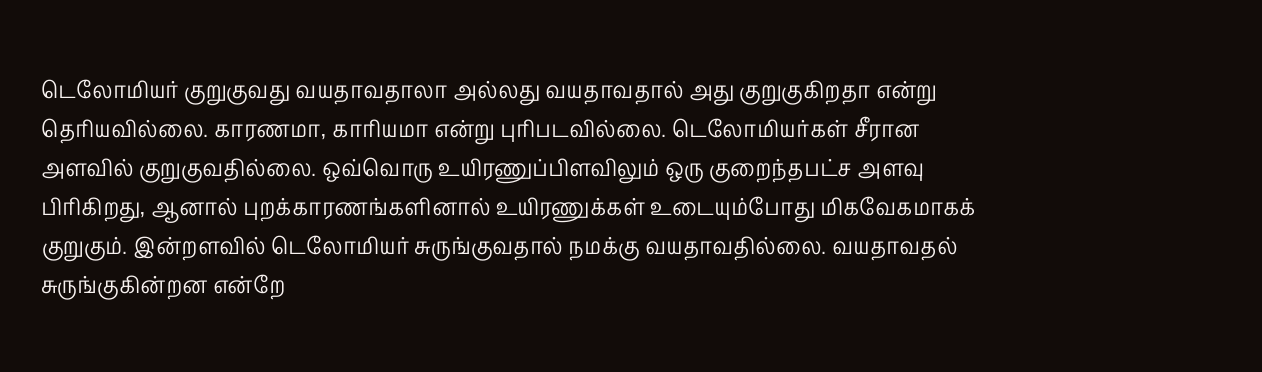டெலோமியர் குறுகுவது வயதாவதாலா அல்லது வயதாவதால் அது குறுகுகிறதா என்று தெரியவில்லை. காரணமா, காரியமா என்று புரிபடவில்லை. டெலோமியர்கள் சீரான அளவில் குறுகுவதில்லை. ஒவ்வொரு உயிரணுப்பிளவிலும் ஒரு குறைந்தபட்ச அளவு பிரிகிறது, ஆனால் புறக்காரணங்களினால் உயிரணுக்கள் உடையும்போது மிகவேகமாகக் குறுகும். இன்றளவில் டெலோமியர் சுருங்குவதால் நமக்கு வயதாவதில்லை. வயதாவதல் சுருங்குகின்றன என்றே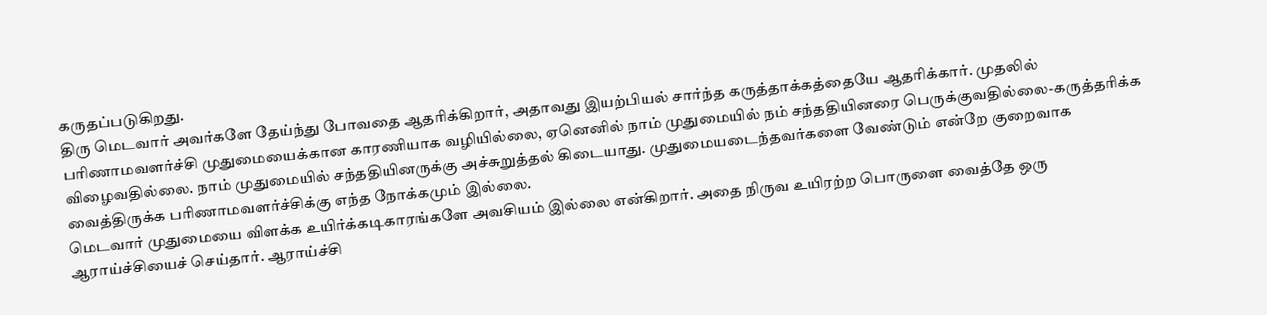கருதப்படுகிறது.
திரு மெடவார் அவர்களே தேய்ந்து போவதை ஆதரிக்கிறார், அதாவது இயற்பியல் சார்ந்த கருத்தாக்கத்தையே ஆதரிக்கார். முதலில் பரிணாமவளர்ச்சி முதுமையைக்கான காரணியாக வழியில்லை, ஏனெனில் நாம் முதுமையில் நம் சந்ததியினரை பெருக்குவதில்லை-கருத்தரிக்க விழைவதில்லை. நாம் முதுமையில் சந்ததியினருக்கு அச்சுறுத்தல் கிடையாது. முதுமையடைந்தவர்களை வேண்டும் என்றே குறைவாக வைத்திருக்க பரிணாமவளர்ச்சிக்கு எந்த நோக்கமும் இல்லை.
மெடவார் முதுமையை விளக்க உயிர்க்கடிகாரங்களே அவசியம் இல்லை என்கிறார். அதை நிருவ உயிரற்ற பொருளை வைத்தே ஒரு ஆராய்ச்சியைச் செய்தார். ஆராய்ச்சி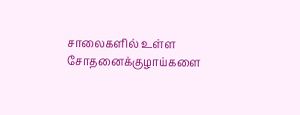சாலைகளில் உள்ள சோதனைக்குழாய்களை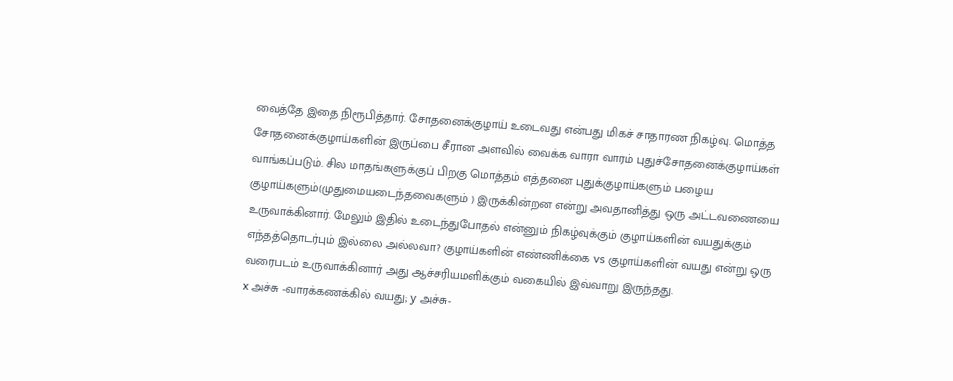வைத்தே இதை நிரூபித்தார். சோதனைக்குழாய் உடைவது என்பது மிகச் சாதாரண நிகழ்வு. மொத்த சோதனைக்குழாய்களின் இருப்பை சீரான அளவில் வைக்க வாரா வாரம் புதுச்சோதனைக்குழாய்கள் வாங்கப்படும். சில மாதங்களுக்குப் பிறகு மொத்தம் எத்தனை புதுக்குழாய்களும் பழைய குழாய்களும்(முதுமையடைந்தவைகளும் ) இருக்கின்றன என்று அவதானித்து ஒரு அட்டவணையை உருவாக்கினார். மேலும் இதில் உடைந்துபோதல் என்னும் நிகழ்வுக்கும் குழாய்களின் வயதுக்கும் எந்தத்தொடர்பும் இல்லை அல்லவா? குழாய்களின் எண்ணிக்கை vs குழாய்களின் வயது என்று ஒரு வரைபடம் உருவாக்கினார் அது ஆச்சரியமளிக்கும் வகையில் இவ்வாறு இருந்தது.
x அச்சு -வாரக்கணக்கில் வயது; y அச்சு-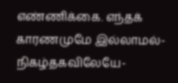எண்ணிக்கை. எந்தக் காரணமுமே இல்லாமல்- நிகழ்தகவிலேயே-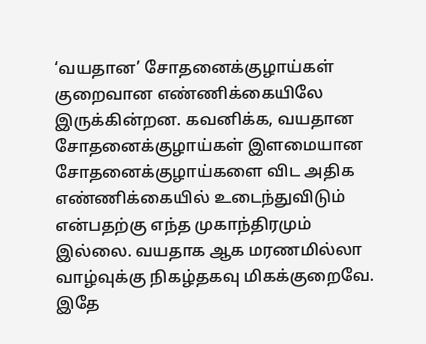‘வயதான’ சோதனைக்குழாய்கள் குறைவான எண்ணிக்கையிலே இருக்கின்றன. கவனிக்க, வயதான சோதனைக்குழாய்கள் இளமையான சோதனைக்குழாய்களை விட அதிக எண்ணிக்கையில் உடைந்துவிடும் என்பதற்கு எந்த முகாந்திரமும் இல்லை. வயதாக ஆக மரணமில்லா வாழ்வுக்கு நிகழ்தகவு மிகக்குறைவே.
இதே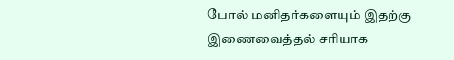போல் மனிதர்களையும் இதற்கு இணைவைத்தல் சரியாக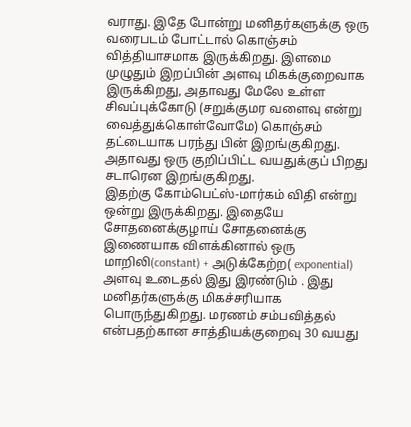வராது. இதே போன்று மனிதர்களுக்கு ஒரு வரைபடம் போட்டால் கொஞ்சம் வித்தியாசமாக இருக்கிறது. இளமை முழுதும் இறப்பின் அளவு மிகக்குறைவாக இருக்கிறது, அதாவது மேலே உள்ள சிவப்புக்கோடு (சறுக்குமர வளைவு என்று வைத்துக்கொள்வோமே) கொஞ்சம் தட்டையாக பரந்து பின் இறங்குகிறது. அதாவது ஒரு குறிப்பிட்ட வயதுக்குப் பிறது சடாரென இறங்குகிறது.
இதற்கு கோம்பெட்ஸ்-மார்கம் விதி என்று ஒன்று இருக்கிறது. இதையே சோதனைக்குழாய் சோதனைக்கு இணையாக விளக்கினால் ஒரு மாறிலி(constant) + அடுக்கேற்ற( exponential) அளவு உடைதல் இது இரண்டும் . இது மனிதர்களுக்கு மிகச்சரியாக பொருந்துகிறது. மரணம் சம்பவித்தல் என்பதற்கான சாத்தியக்குறைவு 30 வயது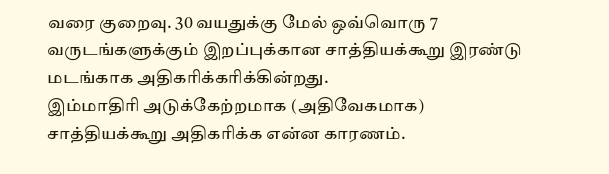வரை குறைவு. 30 வயதுக்கு மேல் ஒவ்வொரு 7 வருடங்களுக்கும் இறப்புக்கான சாத்தியக்கூறு இரண்டு மடங்காக அதிகரிக்கரிக்கின்றது.
இம்மாதிரி அடுக்கேற்றமாக (அதிவேகமாக) சாத்தியக்கூறு அதிகரிக்க என்ன காரணம்.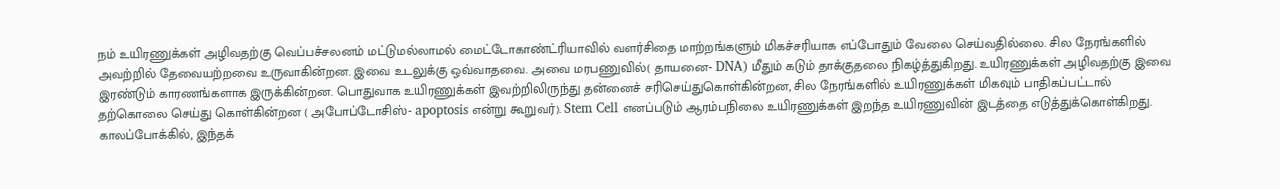நம் உயிரணுக்கள் அழிவதற்கு வெப்பச்சலனம் மட்டுமல்லாமல் மைட்டோகாண்ட்ரியாவில் வளர்சிதை மாற்றங்களும் மிகச்சரியாக எப்போதும் வேலை செய்வதில்லை. சில நேரங்களில் அவற்றில் தேவையற்றவை உருவாகின்றன. இவை உடலுக்கு ஒவ்வாதவை. அவை மரபணுவில்( தாயனை- DNA) மீதும் கடும் தாக்குதலை நிகழ்த்துகிறது. உயிரணுக்கள் அழிவதற்கு இவை இரண்டும் காரணங்களாக இருக்கின்றன. பொதுவாக உயிரணுக்கள் இவற்றிலிருந்து தன்னைச் சரிசெய்துகொள்கின்றன, சில நேரங்களில் உயிரணுக்கள் மிகவும் பாதிகப்பட்டால் தற்கொலை செய்து கொள்கின்றன ( அபோப்டோசிஸ்- apoptosis என்று கூறுவர்). Stem Cell எனப்படும் ஆரம்பநிலை உயிரணுக்கள் இறந்த உயிரணுவின் இடத்தை எடுத்துக்கொள்கிறது.
காலப்போக்கில், இந்தக்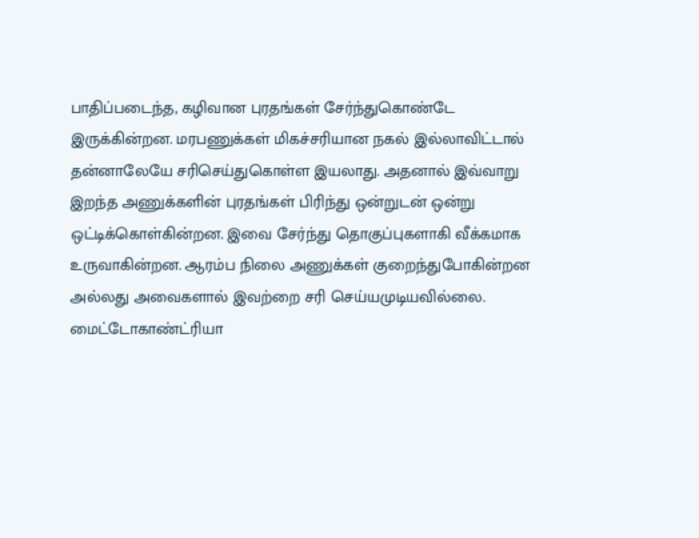பாதிப்படைந்த, கழிவான புரதங்கள் சேர்ந்துகொண்டே இருக்கின்றன. மரபணுக்கள் மிகச்சரியான நகல் இல்லாவிட்டால் தன்னாலேயே சரிசெய்துகொள்ள இயலாது. அதனால் இவ்வாறு இறந்த அணுக்களின் புரதங்கள் பிரிந்து ஒன்றுடன் ஒன்று ஒட்டிக்கொள்கின்றன. இவை சேர்ந்து தொகுப்புகளாகி வீக்கமாக உருவாகின்றன. ஆரம்ப நிலை அணுக்கள் குறைந்துபோகின்றன அல்லது அவைகளால் இவற்றை சரி செய்யமுடியவில்லை. மைட்டோகாண்ட்ரியா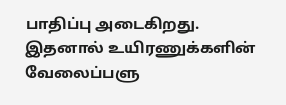பாதிப்பு அடைகிறது. இதனால் உயிரணுக்களின் வேலைப்பளு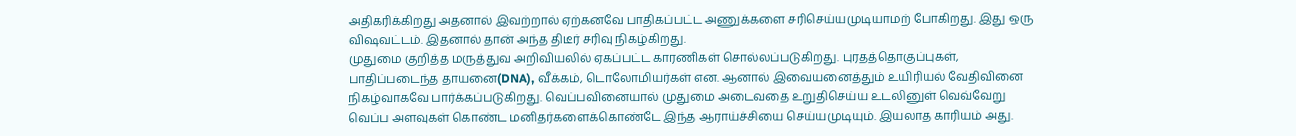அதிகரிக்கிறது அதனால் இவற்றால் ஏற்கனவே பாதிகப்பட்ட அணுக்களை சரிசெய்யமுடியாமற் போகிறது. இது ஒரு விஷவட்டம். இதனால் தான் அந்த திடீர் சரிவு நிகழ்கிறது.
முதுமை குறித்த மருத்துவ அறிவியலில் ஏகப்பட்ட காரணிகள் சொல்லப்படுகிறது. புரதத்தொகுப்புகள், பாதிப்படைந்த தாயனை(DNA), வீக்கம், டொலோமியர்கள் என. ஆனால் இவையனைத்தும் உயிரியல் வேதிவினை நிகழ்வாகவே பார்க்கப்படுகிறது. வெப்பவினையால் முதுமை அடைவதை உறுதிசெய்ய உடலினுள் வெவ்வேறு வெப்ப அளவுகள் கொண்ட மனிதர்களைக்கொண்டே இந்த ஆராய்ச்சியை செய்யமுடியும். இயலாத காரியம் அது.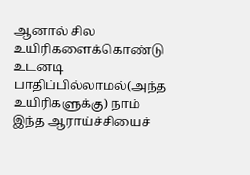ஆனால் சில உயிரிகளைக்கொண்டு உடனடி பாதிப்பில்லாமல்(அந்த உயிரிகளுக்கு) நாம் இந்த ஆராய்ச்சியைச்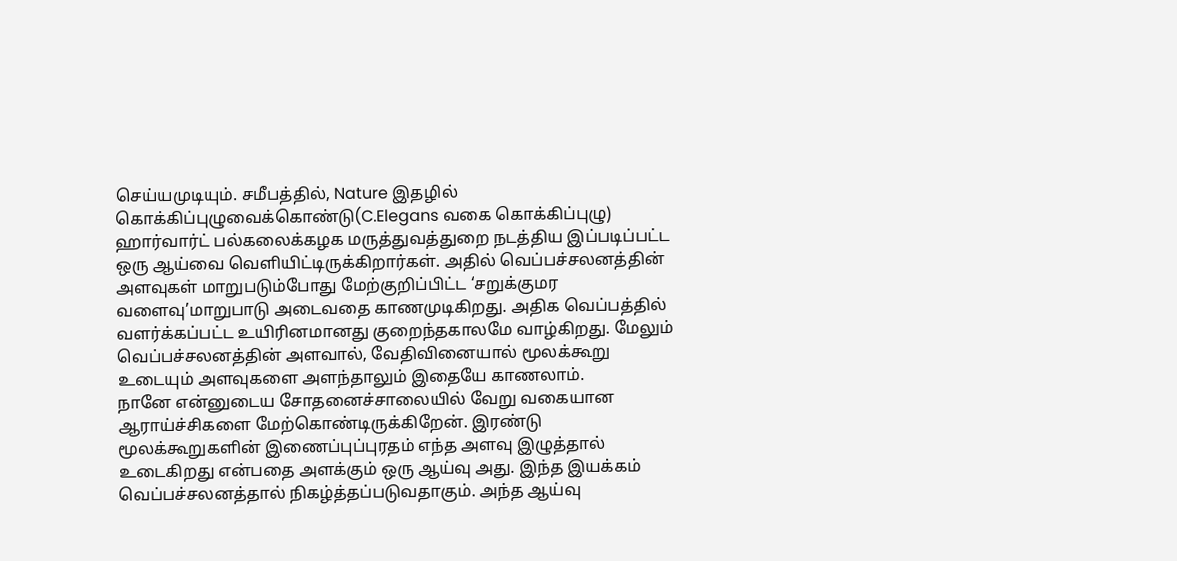செய்யமுடியும். சமீபத்தில், Nature இதழில் கொக்கிப்புழுவைக்கொண்டு(C.Elegans வகை கொக்கிப்புழு) ஹார்வார்ட் பல்கலைக்கழக மருத்துவத்துறை நடத்திய இப்படிப்பட்ட ஒரு ஆய்வை வெளியிட்டிருக்கிறார்கள். அதில் வெப்பச்சலனத்தின் அளவுகள் மாறுபடும்போது மேற்குறிப்பிட்ட ‘சறுக்குமர வளைவு’மாறுபாடு அடைவதை காணமுடிகிறது. அதிக வெப்பத்தில் வளர்க்கப்பட்ட உயிரினமானது குறைந்தகாலமே வாழ்கிறது. மேலும் வெப்பச்சலனத்தின் அளவால், வேதிவினையால் மூலக்கூறு உடையும் அளவுகளை அளந்தாலும் இதையே காணலாம்.
நானே என்னுடைய சோதனைச்சாலையில் வேறு வகையான ஆராய்ச்சிகளை மேற்கொண்டிருக்கிறேன். இரண்டு மூலக்கூறுகளின் இணைப்புப்புரதம் எந்த அளவு இழுத்தால் உடைகிறது என்பதை அளக்கும் ஒரு ஆய்வு அது. இந்த இயக்கம் வெப்பச்சலனத்தால் நிகழ்த்தப்படுவதாகும். அந்த ஆய்வு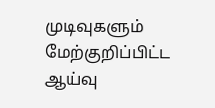முடிவுகளும் மேற்குறிப்பிட்ட ஆய்வு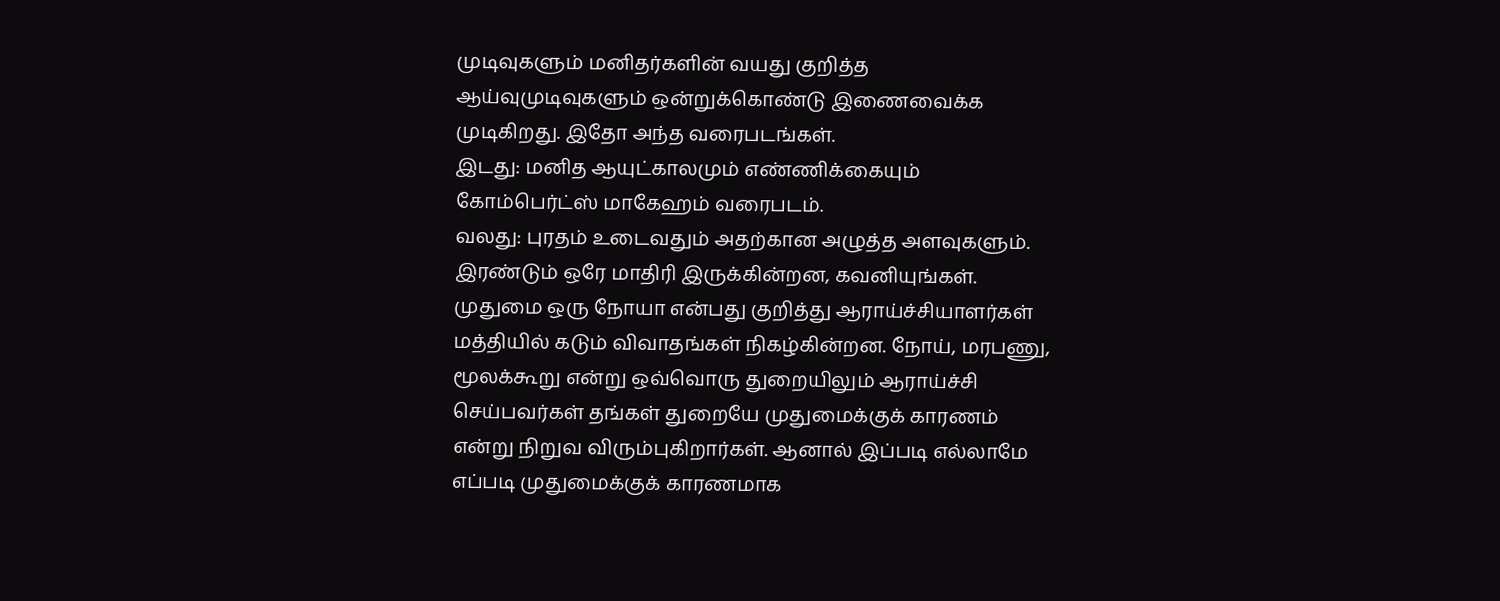முடிவுகளும் மனிதர்களின் வயது குறித்த ஆய்வுமுடிவுகளும் ஒன்றுக்கொண்டு இணைவைக்க முடிகிறது. இதோ அந்த வரைபடங்கள்.
இடது: மனித ஆயுட்காலமும் எண்ணிக்கையும் கோம்பெர்ட்ஸ் மாகேஹம் வரைபடம்.
வலது: புரதம் உடைவதும் அதற்கான அழுத்த அளவுகளும். இரண்டும் ஒரே மாதிரி இருக்கின்றன, கவனியுங்கள்.
முதுமை ஒரு நோயா என்பது குறித்து ஆராய்ச்சியாளர்கள் மத்தியில் கடும் விவாதங்கள் நிகழ்கின்றன. நோய், மரபணு, மூலக்கூறு என்று ஒவ்வொரு துறையிலும் ஆராய்ச்சி செய்பவர்கள் தங்கள் துறையே முதுமைக்குக் காரணம் என்று நிறுவ விரும்புகிறார்கள். ஆனால் இப்படி எல்லாமே எப்படி முதுமைக்குக் காரணமாக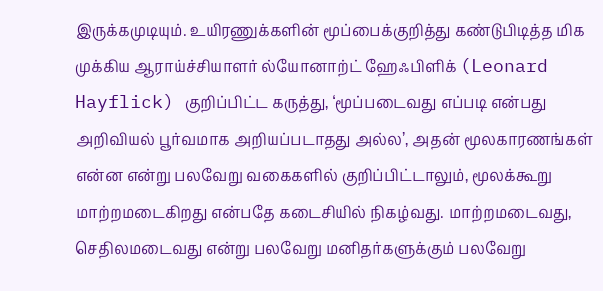இருக்கமுடியும். உயிரணுக்களின் மூப்பைக்குறித்து கண்டுபிடித்த மிக முக்கிய ஆராய்ச்சியாளர் ல்யோனாற்ட் ஹேஃபிளிக் (Leonard Hayflick) குறிப்பிட்ட கருத்து, ‘மூப்படைவது எப்படி என்பது அறிவியல் பூர்வமாக அறியப்படாதது அல்ல’, அதன் மூலகாரணங்கள் என்ன என்று பலவேறு வகைகளில் குறிப்பிட்டாலும், மூலக்கூறு மாற்றமடைகிறது என்பதே கடைசியில் நிகழ்வது. மாற்றமடைவது, செதிலமடைவது என்று பலவேறு மனிதர்களுக்கும் பலவேறு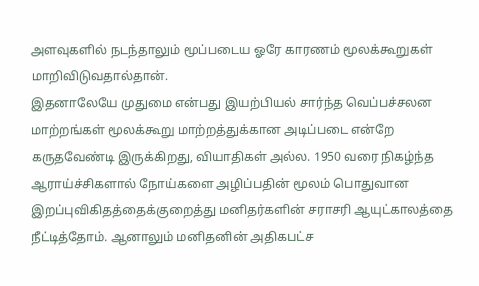அளவுகளில் நடந்தாலும் மூப்படைய ஓரே காரணம் மூலக்கூறுகள் மாறிவிடுவதால்தான்.
இதனாலேயே முதுமை என்பது இயற்பியல் சார்ந்த வெப்பச்சலன மாற்றங்கள் மூலக்கூறு மாற்றத்துக்கான அடிப்படை என்றே கருதவேண்டி இருக்கிறது, வியாதிகள் அல்ல. 1950 வரை நிகழ்ந்த ஆராய்ச்சிகளால் நோய்களை அழிப்பதின் மூலம் பொதுவான இறப்புவிகிதத்தைக்குறைத்து மனிதர்களின் சராசரி ஆயுட்காலத்தை நீட்டித்தோம். ஆனாலும் மனிதனின் அதிகபட்ச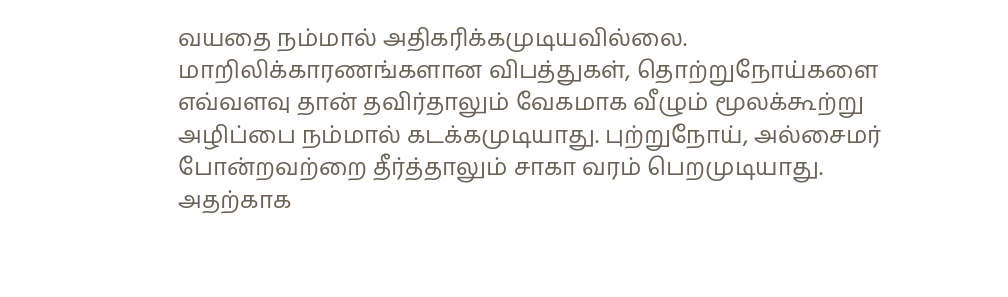வயதை நம்மால் அதிகரிக்கமுடியவில்லை. மாறிலிக்காரணங்களான விபத்துகள், தொற்றுநோய்களை எவ்வளவு தான் தவிர்தாலும் வேகமாக வீழும் மூலக்கூற்று அழிப்பை நம்மால் கடக்கமுடியாது. புற்றுநோய், அல்சைமர் போன்றவற்றை தீர்த்தாலும் சாகா வரம் பெறமுடியாது.
அதற்காக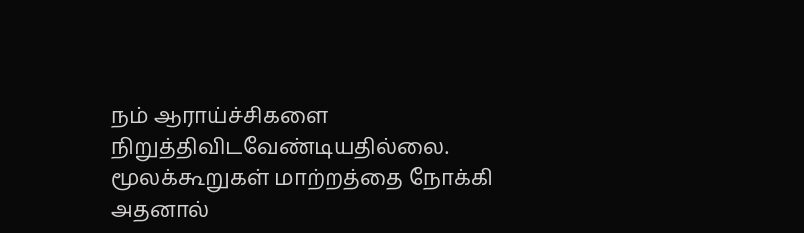நம் ஆராய்ச்சிகளை நிறுத்திவிடவேண்டியதில்லை. மூலக்கூறுகள் மாற்றத்தை நோக்கி அதனால்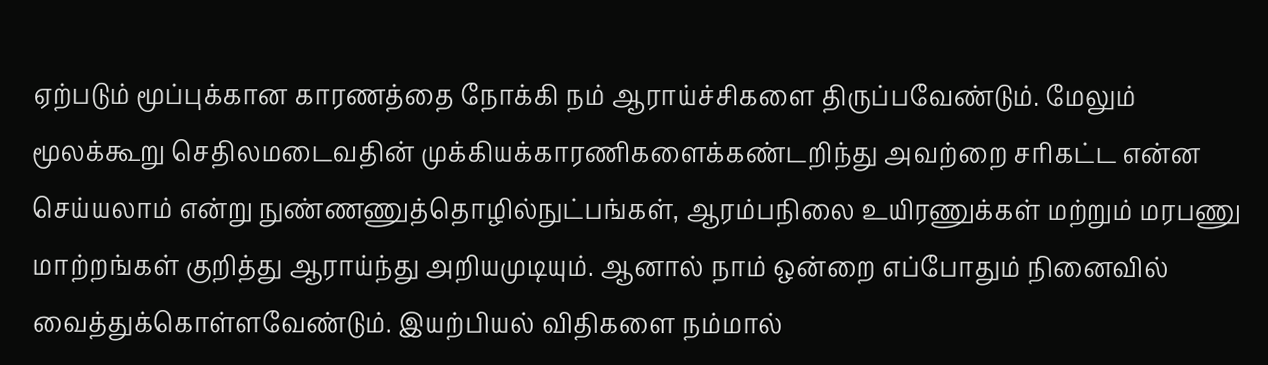ஏற்படும் மூப்புக்கான காரணத்தை நோக்கி நம் ஆராய்ச்சிகளை திருப்பவேண்டும். மேலும் மூலக்கூறு செதிலமடைவதின் முக்கியக்காரணிகளைக்கண்டறிந்து அவற்றை சரிகட்ட என்ன செய்யலாம் என்று நுண்ணணுத்தொழில்நுட்பங்கள், ஆரம்பநிலை உயிரணுக்கள் மற்றும் மரபணு மாற்றங்கள் குறித்து ஆராய்ந்து அறியமுடியும். ஆனால் நாம் ஒன்றை எப்போதும் நினைவில் வைத்துக்கொள்ளவேண்டும். இயற்பியல் விதிகளை நம்மால்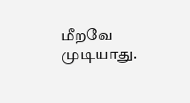மீறவே முடியாது.